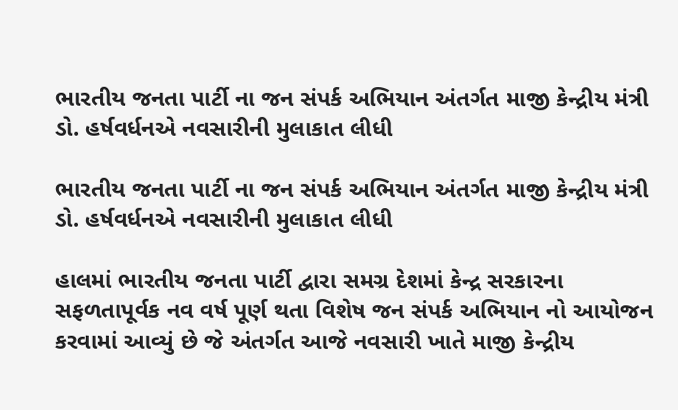ભારતીય જનતા પાર્ટી ના જન સંપર્ક અભિયાન અંતર્ગત માજી કેન્દ્રીય મંત્રી ડો. હર્ષવર્ધનએ નવસારીની મુલાકાત લીધી

ભારતીય જનતા પાર્ટી ના જન સંપર્ક અભિયાન અંતર્ગત માજી કેન્દ્રીય મંત્રી ડો. હર્ષવર્ધનએ નવસારીની મુલાકાત લીધી

હાલમાં ભારતીય જનતા પાર્ટી દ્વારા સમગ્ર દેશમાં કેન્દ્ર સરકારના સફળતાપૂર્વક નવ વર્ષ પૂર્ણ થતા વિશેષ જન સંપર્ક અભિયાન નો આયોજન કરવામાં આવ્યું છે જે અંતર્ગત આજે નવસારી ખાતે માજી કેન્દ્રીય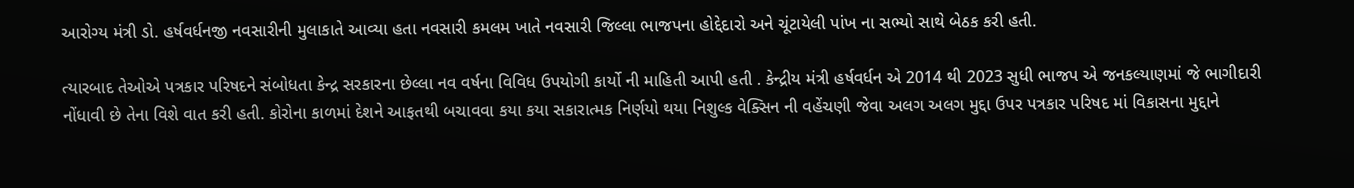આરોગ્ય મંત્રી ડો. હર્ષવર્ધનજી નવસારીની મુલાકાતે આવ્યા હતા નવસારી કમલમ ખાતે નવસારી જિલ્લા ભાજપના હોદ્દેદારો અને ચૂંટાયેલી પાંખ ના સભ્યો સાથે બેઠક કરી હતી.

ત્યારબાદ તેઓએ પત્રકાર પરિષદને સંબોધતા કેન્દ્ર સરકારના છેલ્લા નવ વર્ષના વિવિધ ઉપયોગી કાર્યો ની માહિતી આપી હતી . કેન્દ્રીય મંત્રી હર્ષવર્ધન એ 2014 થી 2023 સુધી ભાજપ એ જનકલ્યાણમાં જે ભાગીદારી નોંધાવી છે તેના વિશે વાત કરી હતી. કોરોના કાળમાં દેશને આફતથી બચાવવા કયા કયા સકારાત્મક નિર્ણયો થયા નિશુલ્ક વેક્સિન ની વહેંચણી જેવા અલગ અલગ મુદ્દા ઉપર પત્રકાર પરિષદ માં વિકાસના મુદ્દાને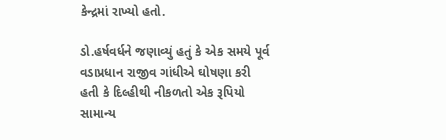કેન્દ્રમાં રાખ્યો હતો.

ડો.હર્ષવર્ધને જણાવ્યું હતું કે એક સમયે પૂર્વ વડાપ્રધાન રાજીવ ગાંધીએ ઘોષણા કરી હતી કે દિલ્હીથી નીકળતો એક રૂપિયો સામાન્ય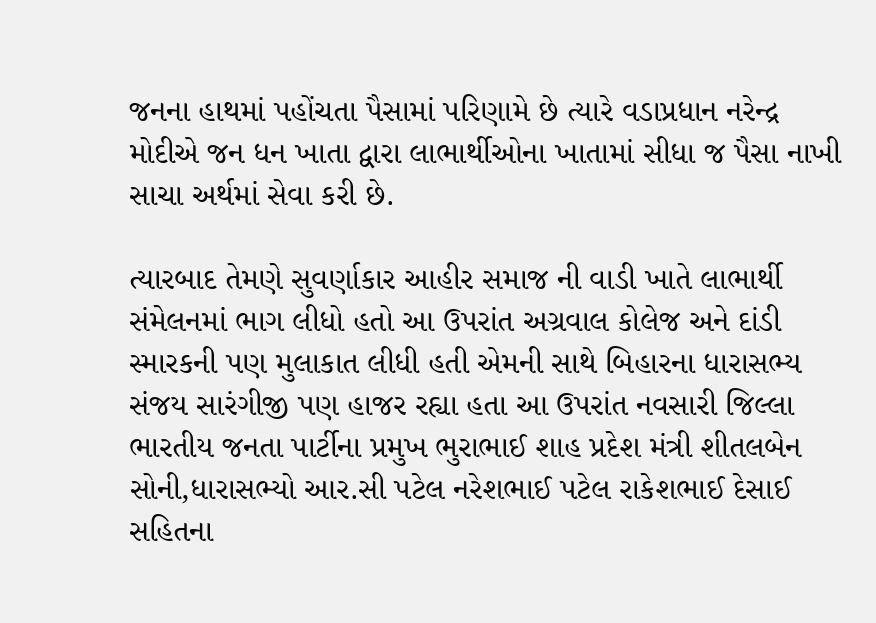જનના હાથમાં પહોંચતા પૈસામાં પરિણામે છે ત્યારે વડાપ્રધાન નરેન્દ્ર મોદીએ જન ધન ખાતા દ્વારા લાભાર્થીઓના ખાતામાં સીધા જ પૈસા નાખી સાચા અર્થમાં સેવા કરી છે.

ત્યારબાદ તેમણે સુવર્ણાકાર આહીર સમાજ ની વાડી ખાતે લાભાર્થી સંમેલનમાં ભાગ લીધો હતો આ ઉપરાંત અગ્રવાલ કોલેજ અને દાંડી સ્મારકની પણ મુલાકાત લીધી હતી એમની સાથે બિહારના ધારાસભ્ય સંજય સારંગીજી પણ હાજર રહ્યા હતા આ ઉપરાંત નવસારી જિલ્લા ભારતીય જનતા પાર્ટીના પ્રમુખ ભુરાભાઈ શાહ પ્રદેશ મંત્રી શીતલબેન સોની,ધારાસભ્યો આર.સી પટેલ નરેશભાઈ પટેલ રાકેશભાઈ દેસાઈ સહિતના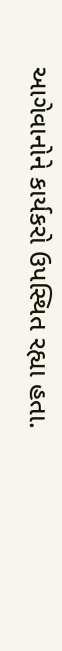આગેવાનોને કાર્યકરો ઉપસ્થિત રહ્યા હતા.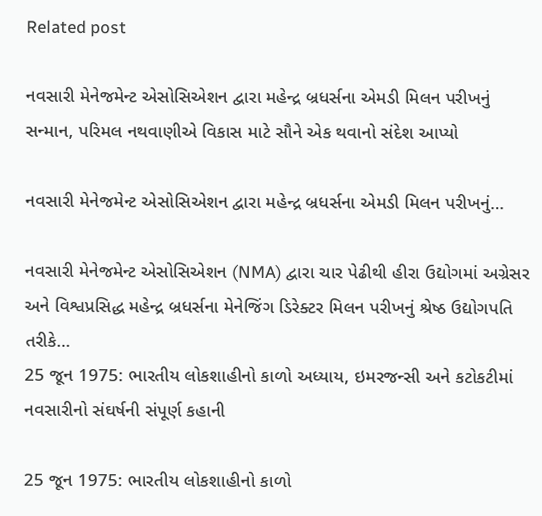Related post

નવસારી મેનેજમેન્ટ એસોસિએશન દ્વારા મહેન્દ્ર બ્રધર્સના એમડી મિલન પરીખનું સન્માન, પરિમલ નથવાણીએ વિકાસ માટે સૌને એક થવાનો સંદેશ આપ્યો

નવસારી મેનેજમેન્ટ એસોસિએશન દ્વારા મહેન્દ્ર બ્રધર્સના એમડી મિલન પરીખનું…

નવસારી મેનેજમેન્ટ એસોસિએશન (NMA) દ્વારા ચાર પેઢીથી હીરા ઉદ્યોગમાં અગ્રેસર અને વિશ્વપ્રસિદ્ધ મહેન્દ્ર બ્રધર્સના મેનેજિંગ ડિરેક્ટર મિલન પરીખનું શ્રેષ્ઠ ઉદ્યોગપતિ તરીકે…
25 જૂન 1975: ભારતીય લોકશાહીનો કાળો અધ્યાય, ઇમરજન્સી અને કટોકટીમાં નવસારીનો સંઘર્ષની સંપૂર્ણ કહાની

25 જૂન 1975: ભારતીય લોકશાહીનો કાળો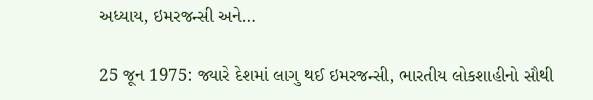અધ્યાય, ઇમરજન્સી અને…

25 જૂન 1975: જ્યારે દેશમાં લાગુ થઈ ઇમરજન્સી, ભારતીય લોકશાહીનો સૌથી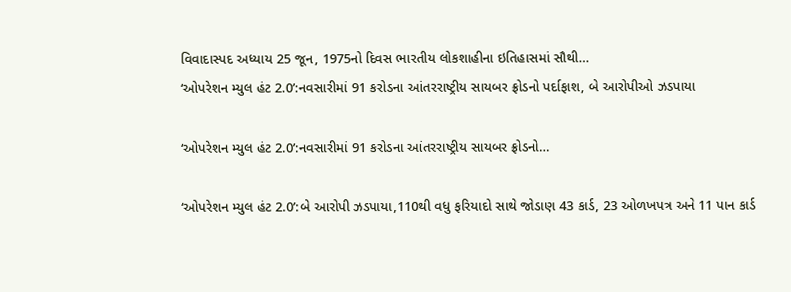વિવાદાસ્પદ અધ્યાય 25 જૂન, 1975નો દિવસ ભારતીય લોકશાહીના ઇતિહાસમાં સૌથી…
‘ઓપરેશન મ્યુલ હંટ 2.0’:નવસારીમાં 91 કરોડના આંતરરાષ્ટ્રીય સાયબર ફ્રોડનો પર્દાફાશ, બે આરોપીઓ ઝડપાયા

‘ઓપરેશન મ્યુલ હંટ 2.0’:નવસારીમાં 91 કરોડના આંતરરાષ્ટ્રીય સાયબર ફ્રોડનો…

‘ઓપરેશન મ્યુલ હંટ 2.0’:બે આરોપી ઝડપાયા,110થી વધુ ફરિયાદો સાથે જોડાણ 43 કાર્ડ, 23 ઓળખપત્ર અને 11 પાન કાર્ડ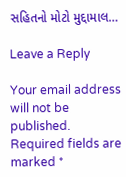સહિતનો મોટો મુદ્દામાલ…

Leave a Reply

Your email address will not be published. Required fields are marked *